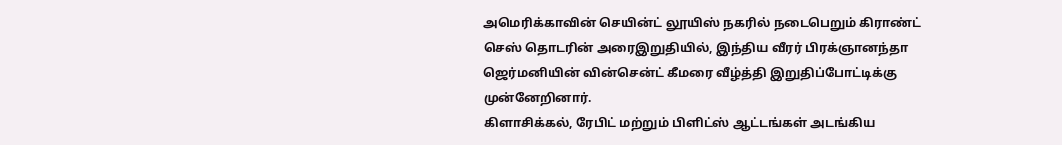அமெரிக்காவின் செயின்ட் லூயிஸ் நகரில் நடைபெறும் கிராண்ட் செஸ் தொடரின் அரைஇறுதியில், இந்திய வீரர் பிரக்ஞானந்தா ஜெர்மனியின் வின்சென்ட் கீமரை வீழ்த்தி இறுதிப்போட்டிக்கு முன்னேறினார்.
கிளாசிக்கல், ரேபிட் மற்றும் பிளிட்ஸ் ஆட்டங்கள் அடங்கிய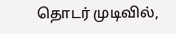தொடர் முடிவில்,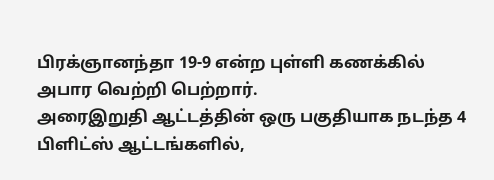பிரக்ஞானந்தா 19-9 என்ற புள்ளி கணக்கில் அபார வெற்றி பெற்றார்.
அரைஇறுதி ஆட்டத்தின் ஒரு பகுதியாக நடந்த 4 பிளிட்ஸ் ஆட்டங்களில்,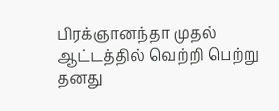பிரக்ஞானந்தா முதல் ஆட்டத்தில் வெற்றி பெற்று தனது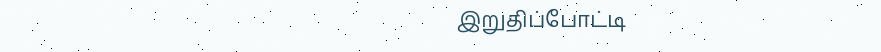இறுதிப்போட்டி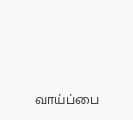வாய்ப்பை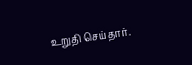உறுதி செய்தார்.